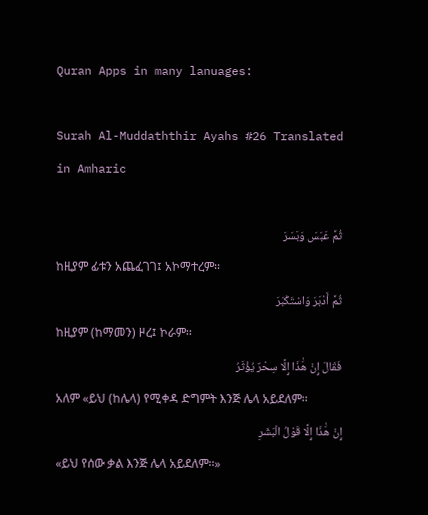Quran Apps in many lanuages:

Surah Al-Muddaththir Ayahs #26 Translated in Amharic

ثُمَّ عَبَسَ وَبَسَرَ
ከዚያም ፊቱን አጨፈገገ፤ አኮማተረም፡፡
ثُمَّ أَدْبَرَ وَاسْتَكْبَرَ
ከዚያም (ከማመን) ዞረ፤ ኮራም፡፡
فَقَالَ إِنْ هَٰذَا إِلَّا سِحْرٌ يُؤْثَرُ
አለም «ይህ (ከሌላ) የሚቀዳ ድግምት እንጅ ሌላ አይደለም፡፡
إِنْ هَٰذَا إِلَّا قَوْلُ الْبَشَرِ
«ይህ የሰው ቃል እንጅ ሌላ አይደለም፡፡»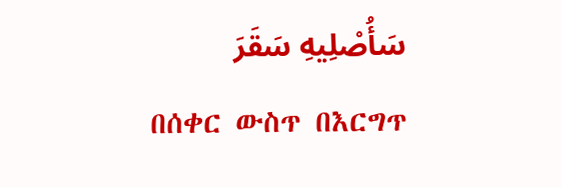سَأُصْلِيهِ سَقَرَ
በሰቀር ውስጥ በእርግጥ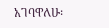አገባዋለሁ፡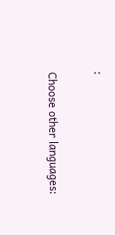፡

Choose other languages: